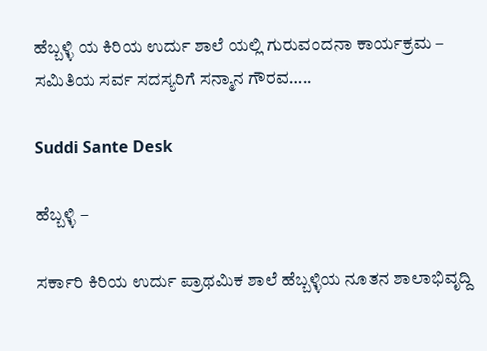ಹೆಬ್ಬಳ್ಳಿ ಯ ಕಿರಿಯ ಉರ್ದು ಶಾಲೆ ಯಲ್ಲಿ ಗುರುವಂದನಾ ಕಾರ್ಯಕ್ರಮ – ಸಮಿತಿಯ ಸರ್ವ ಸದಸ್ಯರಿಗೆ ಸನ್ಮಾನ ಗೌರವ…..

Suddi Sante Desk

ಹೆಬ್ಬಳ್ಳಿ –

ಸರ್ಕಾರಿ ಕಿರಿಯ ಉರ್ದು ಪ್ರಾಥಮಿಕ ಶಾಲೆ ಹೆಬ್ಬಳ್ಳಿಯ ನೂತನ ಶಾಲಾಭಿವೃದ್ದಿ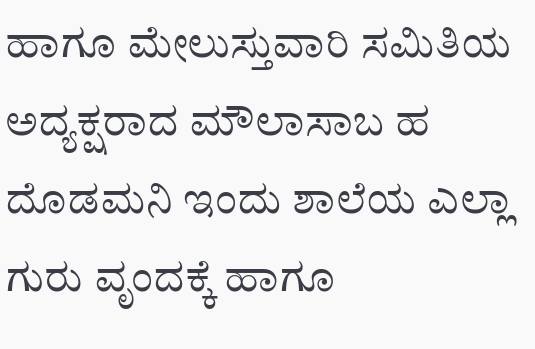ಹಾಗೂ ಮೇಲುಸ್ತುವಾರಿ ಸಮಿತಿಯ ಅದ್ಯಕ್ಷರಾದ ಮೌಲಾಸಾಬ ಹ ದೊಡಮನಿ ಇಂದು ಶಾಲೆಯ ಎಲ್ಲಾ ಗುರು ವೃಂದಕ್ಕೆ ಹಾಗೂ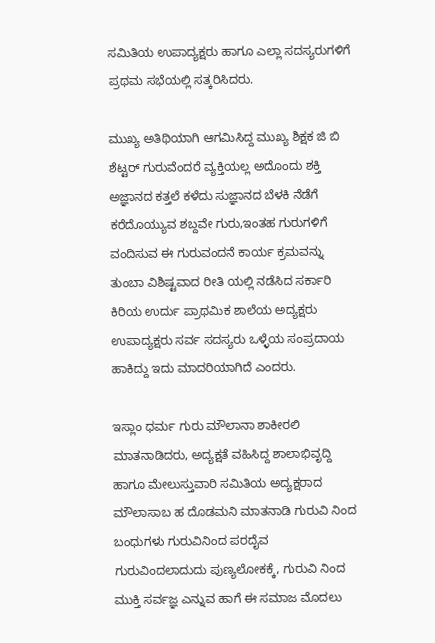ಸಮಿತಿಯ ಉಪಾದ್ಯಕ್ಷರು ಹಾಗೂ ಎಲ್ಲಾ ಸದಸ್ಯರುಗಳಿಗೆ ಪ್ರಥಮ ಸಭೆಯಲ್ಲಿ ಸತ್ಕರಿಸಿದರು.

ಮುಖ್ಯ ಅತಿಥಿಯಾಗಿ ಆಗಮಿಸಿದ್ದ ಮುಖ್ಯ ಶಿಕ್ಷಕ ಜಿ ಬಿ ಶೆಟ್ಟರ್ ಗುರುವೆಂದರೆ ವ್ಯಕ್ತಿಯಲ್ಲ ಅದೊಂದು ಶಕ್ತಿ ಅಜ್ಞಾನದ ಕತ್ತಲೆ ಕಳೆದು ಸುಜ್ಞಾನದ ಬೆಳಕಿ ನೆಡೆಗೆ ಕರೆದೊಯ್ಯುವ ಶಬ್ದವೇ ಗುರು,ಇಂತಹ ಗುರುಗಳಿಗೆ ವಂದಿಸುವ ಈ ಗುರುವಂದನೆ ಕಾರ್ಯ ಕ್ರಮವನ್ನು ತುಂಬಾ ವಿಶಿಷ್ಟವಾದ ರೀತಿ ಯಲ್ಲಿ ನಡೆಸಿದ ಸರ್ಕಾರಿ ಕಿರಿಯ ಉರ್ದು ಪ್ರಾಥಮಿಕ ಶಾಲೆಯ ಅದ್ಯಕ್ಷರು ಉಪಾದ್ಯಕ್ಷರು ಸರ್ವ ಸದಸ್ಯರು ಒಳ್ಳೆಯ ಸಂಪ್ರದಾಯ ಹಾಕಿದ್ದು ಇದು ಮಾದರಿಯಾಗಿದೆ ಎಂದರು.

ಇಸ್ಲಾಂ ಧರ್ಮ ಗುರು ಮೌಲಾನಾ ಶಾಕೀರಲಿ ಮಾತನಾಡಿದರು, ಅದ್ಯಕ್ಷತೆ ವಹಿಸಿದ್ದ ಶಾಲಾಭಿವೃದ್ದಿ ಹಾಗೂ ಮೇಲುಸ್ತುವಾರಿ ಸಮಿತಿಯ ಅದ್ಯಕ್ಷರಾದ ಮೌಲಾಸಾಬ ಹ ದೊಡಮನಿ ಮಾತನಾಡಿ ಗುರುವಿ ನಿಂದ ಬಂಧುಗಳು ಗುರುವಿನಿಂದ ಪರದೈವ ಗುರುವಿಂದಲಾದುದು ಪುಣ್ಯಲೋಕಕ್ಕೆ, ಗುರುವಿ ನಿಂದ ಮುಕ್ತಿ ಸರ್ವಜ್ಞ ಎನ್ನುವ ಹಾಗೆ ಈ ಸಮಾಜ ಮೊದಲು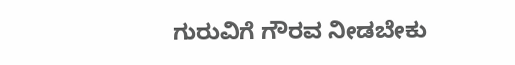ಗುರುವಿಗೆ ಗೌರವ ನೀಡಬೇಕು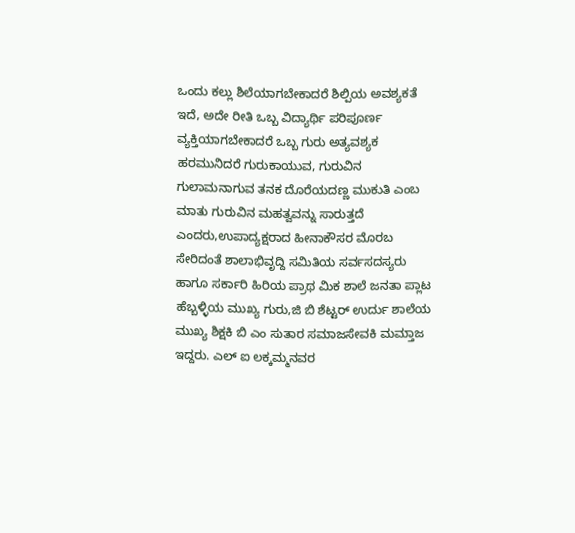ಒಂದು ಕಲ್ಲು ಶಿಲೆಯಾಗಬೇಕಾದರೆ ಶಿಲ್ಪಿಯ ಅವಶ್ಯಕತೆ ಇದೆ, ಅದೇ ರೀತಿ ಒಬ್ಬ ವಿದ್ಯಾರ್ಥಿ ಪರಿಪೂರ್ಣ ವ್ಯಕ್ತಿಯಾಗಬೇಕಾದರೆ ಒಬ್ಬ ಗುರು ಅತ್ಯವಶ್ಯಕ ಹರಮುನಿದರೆ ಗುರುಕಾಯುವ, ಗುರುವಿನ ಗುಲಾಮನಾಗುವ ತನಕ ದೊರೆಯದಣ್ಣ ಮುಕುತಿ ಎಂಬ ಮಾತು ಗುರುವಿನ ಮಹತ್ವವನ್ನು ಸಾರುತ್ತದೆ ಎಂದರು,ಉಪಾದ್ಯಕ್ಷರಾದ ಹೀನಾಕೌಸರ ಮೊರಬ ಸೇರಿದಂತೆ ಶಾಲಾಭಿವೃದ್ದಿ ಸಮಿತಿಯ ಸರ್ವಸದಸ್ಯರು ಹಾಗೂ ಸರ್ಕಾರಿ ಹಿರಿಯ ಪ್ರಾಥ ಮಿಕ ಶಾಲೆ ಜನತಾ ಪ್ಲಾಟ ಹೆಬ್ಬಳ್ಳಿಯ ಮುಖ್ಯ ಗುರು,ಜಿ ಬಿ ಶೆಟ್ಟರ್ ಉರ್ದು ಶಾಲೆಯ ಮುಖ್ಯ ಶಿಕ್ಷಕಿ ಬಿ ಎಂ ಸುತಾರ ಸಮಾಜಸೇವಕಿ ಮಮ್ತಾಜ ಇದ್ದರು. ಎಲ್ ಐ ಲಕ್ಕಮ್ಮನವರ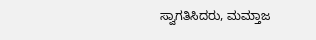ಸ್ವಾಗತಿಸಿದರು, ಮಮ್ತಾಜ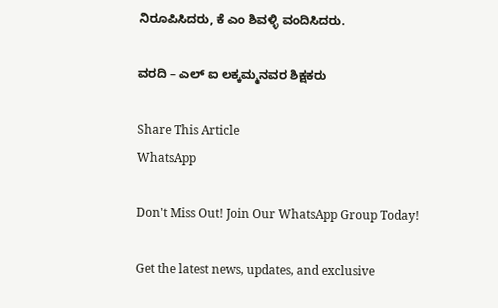ನಿರೂಪಿಸಿದರು, ಕೆ ಎಂ ಶಿವಳ್ಳಿ ವಂದಿಸಿದರು.

ವರದಿ – ಎಲ್ ಐ ಲಕ್ಕಮ್ಮನವರ ಶಿಕ್ಷಕರು

Share This Article
WhatsApp

Don't Miss Out! Join Our WhatsApp Group Today!

Get the latest news, updates, and exclusive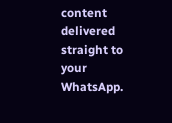content delivered straight to your WhatsApp.